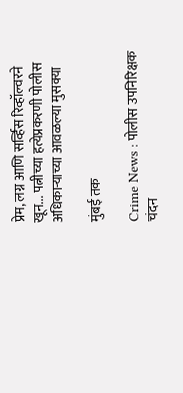प्रेम, लग्न आणि सर्व्हिस रिव्हॉल्वरने खून... पत्नीच्या हत्येप्रकरणी पोलीस अधिकाऱ्याच्या आवळल्या मुसक्या

मुंबई तक

Crime News : पोलीस उपनिरिक्षक चंदन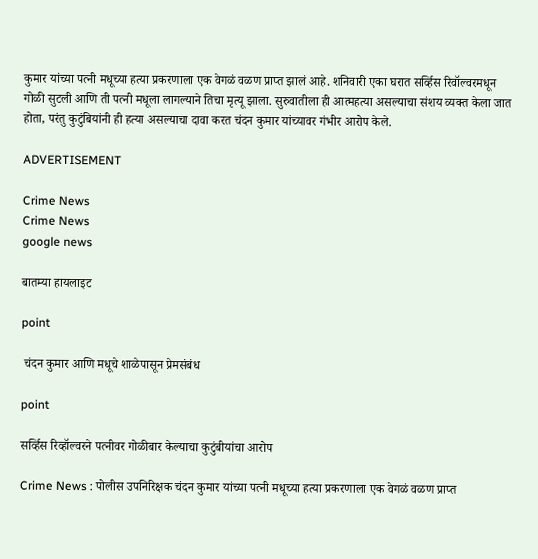कुमार यांच्या पत्नी मधूच्या हत्या प्रकरणाला एक वेगळं वळण प्राप्त झालं आहे. शनिवारी एका घरात सर्व्हिस रिवॉल्वरमधून गोळी सुटली आणि ती पत्नी मधूला लागल्याने तिचा मृत्यू झाला. सुरुवातीला ही आत्महत्या असल्याचा संशय व्यक्त केला जात होता, परंतु कुटुंबियांनी ही हत्या असल्याचा दावा करत चंदन कुमार यांच्यावर गंभीर आरोप केले.

ADVERTISEMENT

Crime News
Crime News
google news

बातम्या हायलाइट

point

 चंदन कुमार आणि मधूचे शाळेपासून प्रेमसंबंध

point

सर्व्हिस रिव्हॉल्वरने पत्नीवर गोळीबार केल्याचा कुटुंबीयांचा आरोप

Crime News : पोलीस उपनिरिक्षक चंदन कुमार यांच्या पत्नी मधूच्या हत्या प्रकरणाला एक वेगळं वळण प्राप्त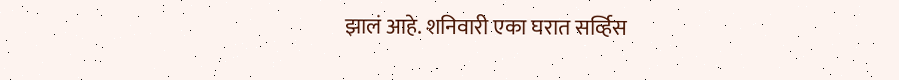झालं आहे. शनिवारी एका घरात सर्व्हिस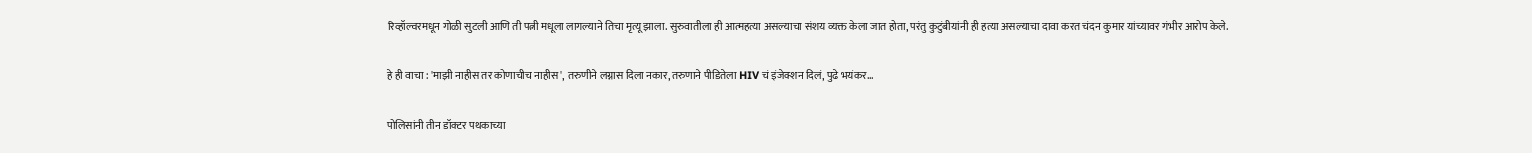रिव्हॉल्वरमधून गोळी सुटली आणि ती पत्नी मधूला लागल्याने तिचा मृत्यू झाला. सुरुवातीला ही आत्महत्या असल्याचा संशय व्यक्त केला जात होता, परंतु कुटुंबीयांनी ही हत्या असल्याचा दावा करत चंदन कुमार यांच्यावर गंभीर आरोप केले.

हे ही वाचा : 'माझी नाहीस तर कोणाचीच नाहीस', तरुणीने लग्नास दिला नकार, तरुणाने पीडितेला HIV चं इंजेक्शन दिलं, पुढे भयंकर...

पोलिसांनी तीन डॉक्टर पथकाच्या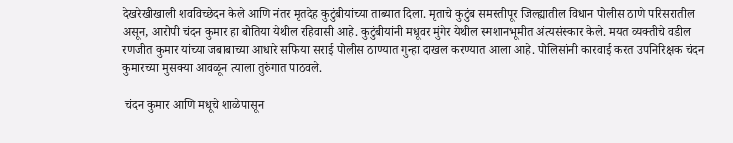देखरेखीखाली शवविच्छेदन केले आणि नंतर मृतदेह कुटुंबीयांच्या ताब्यात दिला. मृताचे कुटुंब समस्तीपूर जिल्ह्यातील विधान पोलीस ठाणे परिसरातील असून, आरोपी चंदन कुमार हा बोतिया येथील रहिवासी आहे. कुटुंबीयांनी मधूवर मुंगेर येथील स्मशानभूमीत अंत्यसंस्कार केले. मयत व्यक्तीचे वडील रणजीत कुमार यांच्या जबाबाच्या आधारे सफिया सराई पोलीस ठाण्यात गुन्हा दाखल करण्यात आला आहे. पोलिसांनी कारवाई करत उपनिरिक्षक चंदन कुमारच्या मुसक्या आवळून त्याला तुरुंगात पाठवले.

 चंदन कुमार आणि मधूचे शाळेपासून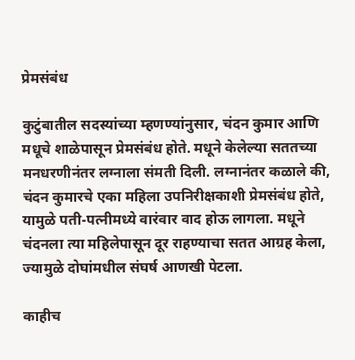प्रेमसंबंध

कुटुंबातील सदस्यांच्या म्हणण्यांनुसार, चंदन कुमार आणि मधूचे शाळेपासून प्रेमसंबंध होते. मधूने केलेल्या सततच्या मनधरणीनंतर लग्नाला संमती दिली. लग्नानंतर कळाले की, चंदन कुमारचे एका महिला उपनिरीक्षकाशी प्रेमसंबंध होते, यामुळे पती-पत्नीमध्ये वारंवार वाद होऊ लागला. मधूने चंदनला त्या महिलेपासून दूर राहण्याचा सतत आग्रह केला, ज्यामुळे दोघांमधील संघर्ष आणखी पेटला.

काहीच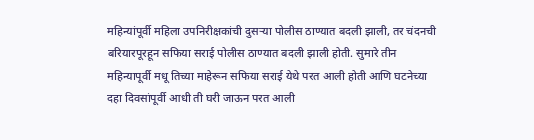महिन्यांपूर्वी महिला उपनिरीक्षकांची दुसऱ्या पोलीस ठाण्यात बदली झाली, तर चंदनची बरियारपूरहून सफिया सराई पोलीस ठाण्यात बदली झाली होती. सुमारे तीन महिन्यापूर्वी मधू तिच्या माहेरून सफिया सराई येथे परत आली होती आणि घटनेच्या दहा दिवसांपूर्वी आधी ती घरी जाऊन परत आली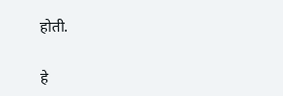होती.

हे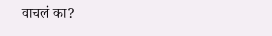वाचलं का?